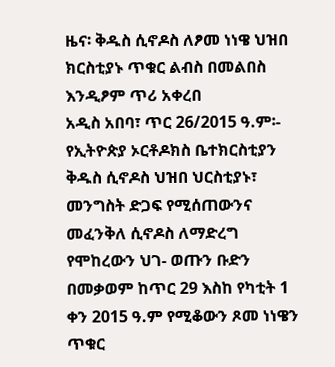ዜና፡ ቅዱስ ሲኖዶስ ለፆመ ነነዌ ህዝበ ክርስቲያኑ ጥቁር ልብስ በመልበስ እንዲፆም ጥሪ አቀረበ
አዲስ አበባ፣ ጥር 26/2015 ዓ.ም፡- የኢትዮጵያ ኦርቶዶክስ ቤተክርስቲያን ቅዱስ ሲኖዶስ ህዝበ ህርስቲያኑ፣ መንግስት ድጋፍ የሚሰጠውንና መፈንቅለ ሲኖዶስ ለማድረግ የሞከረውን ህገ- ወጡን ቡድን በመቃወም ከጥር 29 እስከ የካቲት 1 ቀን 2015 ዓ.ም የሚቆውን ጾመ ነነዌን ጥቁር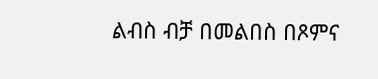ልብስ ብቻ በመልበስ በጾምና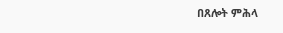በጸሎት ምሕላ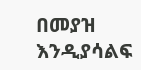በመያዝ እንዲያሳልፍ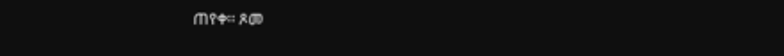ጠየቀ፡፡ ጾመ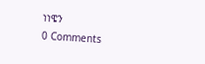ነነዌን
0 Comments